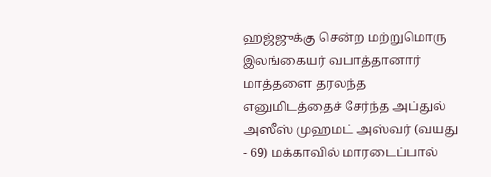ஹஜ்ஜுக்கு சென்ற மற்றுமொரு இலங்கையர் வபாத்தானார்
மாத்தளை தரலந்த எனுமிடத்தைச் சேர்ந்த அப்துல் அஸீஸ் முஹமட் அஸ்வர் (வயது - 69) மக்காவில் மாரடைப்பால்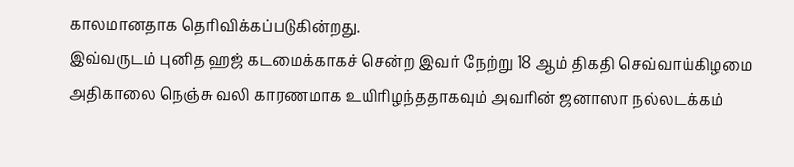காலமானதாக தெரிவிக்கப்படுகின்றது.
இவ்வருடம் புனித ஹஜ் கடமைக்காகச் சென்ற இவர் நேற்று 18 ஆம் திகதி செவ்வாய்கிழமை அதிகாலை நெஞ்சு வலி காரணமாக உயிரிழந்ததாகவும் அவரின் ஜனாஸா நல்லடக்கம்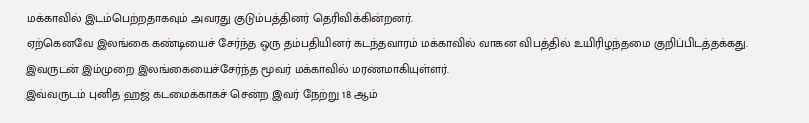மக்காவில் இடம்பெற்றதாகவும் அவரது குடும்பத்தினர் தெரிவிக்கின்றனர்.
ஏற்கெனவே இலங்கை கண்டியைச் சேர்ந்த ஒரு தம்பதியினர் கடந்தவாரம் மக்காவில் வாகன விபத்தில் உயிரிழந்தமை குறிப்பிடத்தக்கது. இவருடன் இம்முறை இலங்கையைச்சேர்ந்த மூவர் மக்காவில் மரணமாகியுள்ளர்.
இவ்வருடம் புனித ஹஜ் கடமைக்காகச் சென்ற இவர் நேற்று 18 ஆம்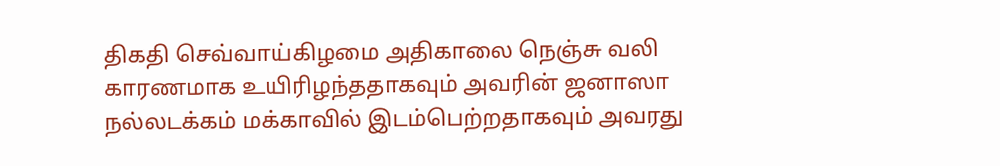திகதி செவ்வாய்கிழமை அதிகாலை நெஞ்சு வலி காரணமாக உயிரிழந்ததாகவும் அவரின் ஜனாஸா நல்லடக்கம் மக்காவில் இடம்பெற்றதாகவும் அவரது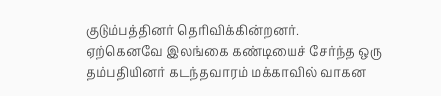குடும்பத்தினர் தெரிவிக்கின்றனர்.
ஏற்கெனவே இலங்கை கண்டியைச் சேர்ந்த ஒரு தம்பதியினர் கடந்தவாரம் மக்காவில் வாகன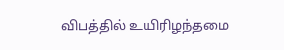விபத்தில் உயிரிழந்தமை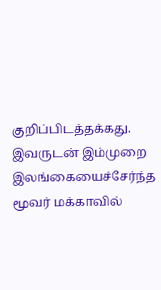குறிப்பிடத்தக்கது. இவருடன் இம்முறை இலங்கையைச்சேர்ந்த மூவர் மக்காவில்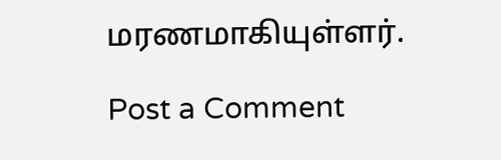மரணமாகியுள்ளர்.

Post a Comment